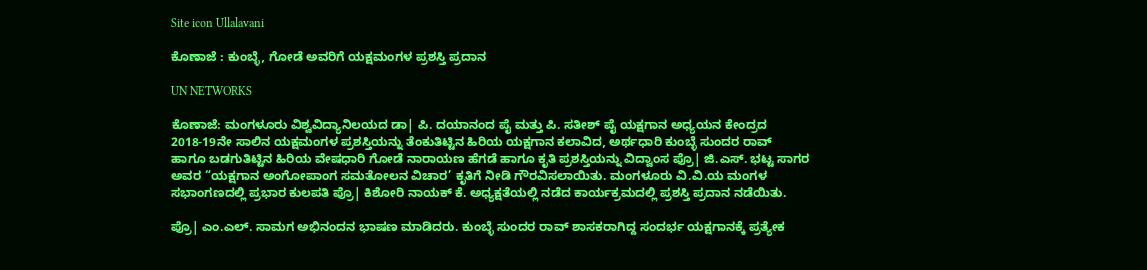Site icon Ullalavani

ಕೊಣಾಜೆ : ಕುಂಬ್ಳೆ, ಗೋಡೆ ಅವರಿಗೆ ಯಕ್ಷಮಂಗಳ ಪ್ರಶಸ್ತಿ ಪ್ರದಾನ

UN NETWORKS

ಕೊಣಾಜೆ: ಮಂಗಳೂರು ವಿಶ್ವವಿದ್ಯಾನಿಲಯದ ಡಾ| ಪಿ. ದಯಾನಂದ ಪೈ ಮತ್ತು ಪಿ. ಸತೀಶ್‌ ಪೈ ಯಕ್ಷಗಾನ ಅಧ್ಯಯನ ಕೇಂದ್ರದ 2018-19ನೇ ಸಾಲಿನ ಯಕ್ಷಮಂಗಳ ಪ್ರಶಸ್ತಿಯನ್ನು ತೆಂಕುತಿಟ್ಟಿನ ಹಿರಿಯ ಯಕ್ಷಗಾನ ಕಲಾವಿದ, ಅರ್ಥಧಾರಿ ಕುಂಬ್ಳೆ ಸುಂದರ ರಾವ್‌ ಹಾಗೂ ಬಡಗುತಿಟ್ಟಿನ ಹಿರಿಯ ವೇಷಧಾರಿ ಗೋಡೆ ನಾರಾಯಣ ಹೆಗಡೆ ಹಾಗೂ ಕೃತಿ ಪ್ರಶಸ್ತಿಯನ್ನು ವಿದ್ವಾಂಸ ಪ್ರೊ| ಜಿ.ಎಸ್‌. ಭಟ್ಟ ಸಾಗರ ಅವರ “ಯಕ್ಷಗಾನ ಅಂಗೋಪಾಂಗ ಸಮತೋಲನ ವಿಚಾರ’ ಕೃತಿಗೆ ನೀಡಿ ಗೌರವಿಸಲಾಯಿತು. ಮಂಗಳೂರು ವಿ.ವಿ.ಯ ಮಂಗಳ ಸಭಾಂಗಣದಲ್ಲಿ ಪ್ರಭಾರ ಕುಲಪತಿ ಪ್ರೊ| ಕಿಶೋರಿ ನಾಯಕ್‌ ಕೆ. ಅಧ್ಯಕ್ಷತೆಯಲ್ಲಿ ನಡೆದ ಕಾರ್ಯಕ್ರಮದಲ್ಲಿ ಪ್ರಶಸ್ತಿ ಪ್ರದಾನ ನಡೆಯಿತು.

ಪ್ರೊ| ಎಂ.ಎಲ್‌. ಸಾಮಗ ಅಭಿನಂದನ ಭಾಷಣ ಮಾಡಿದರು. ಕುಂಬ್ಳೆ ಸುಂದರ ರಾವ್‌ ಶಾಸಕರಾಗಿದ್ದ ಸಂದರ್ಭ ಯಕ್ಷಗಾನಕ್ಕೆ ಪ್ರತ್ಯೇಕ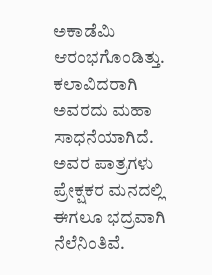ಅಕಾಡೆಮಿ ಆರಂಭಗೊಂಡಿತ್ತು. ಕಲಾವಿದರಾಗಿ ಅವರದು ಮಹಾ ಸಾಧನೆಯಾಗಿದೆ. ಅವರ ಪಾತ್ರಗಳು ಪ್ರೇಕ್ಷಕರ ಮನದಲ್ಲಿ ಈಗಲೂ ಭದ್ರವಾಗಿ ನೆಲೆನಿಂತಿವೆ.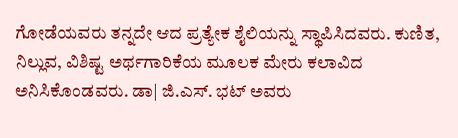ಗೋಡೆಯವರು ತನ್ನದೇ ಆದ ಪ್ರತ್ಯೇಕ ಶೈಲಿಯನ್ನು ಸ್ಥಾಪಿಸಿದವರು. ಕುಣಿತ, ನಿಲ್ಲುವ, ವಿಶಿಷ್ಟ ಅರ್ಥಗಾರಿಕೆಯ ಮೂಲಕ ಮೇರು ಕಲಾವಿದ ಅನಿಸಿಕೊಂಡವರು. ಡಾ| ಜಿ.ಎಸ್‌. ಭಟ್‌ ಅವರು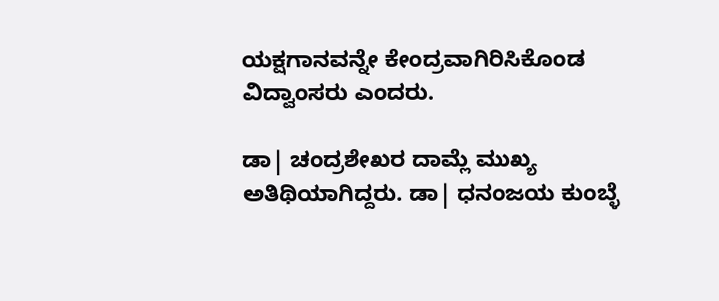ಯಕ್ಷಗಾನವನ್ನೇ ಕೇಂದ್ರವಾಗಿರಿಸಿಕೊಂಡ ವಿದ್ವಾಂಸರು ಎಂದರು.

ಡಾ| ಚಂದ್ರಶೇಖರ ದಾಮ್ಲೆ ಮುಖ್ಯ ಅತಿಥಿಯಾಗಿದ್ದರು. ಡಾ| ಧನಂಜಯ ಕುಂಬ್ಳೆ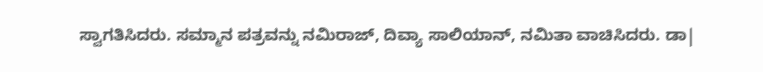ಸ್ವಾಗತಿಸಿದರು. ಸಮ್ಮಾನ ಪತ್ರವನ್ನು ನಮಿರಾಜ್‌, ದಿವ್ಯಾ ಸಾಲಿಯಾನ್‌, ನಮಿತಾ ವಾಚಿಸಿದರು. ಡಾ|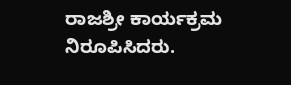ರಾಜಶ್ರೀ ಕಾರ್ಯಕ್ರಮ ನಿರೂಪಿಸಿದರು.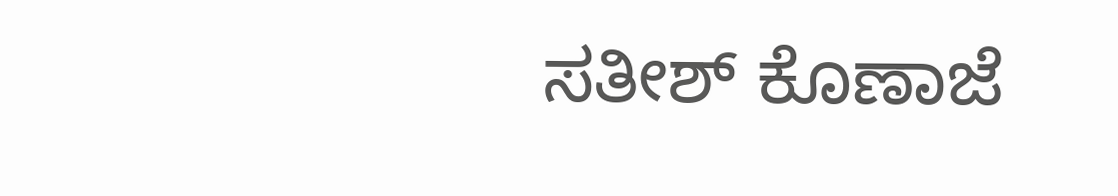ಸತೀಶ್‌ ಕೊಣಾಜೆ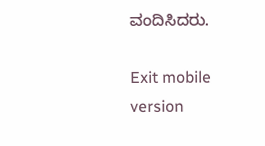ವಂದಿಸಿದರು.

Exit mobile version